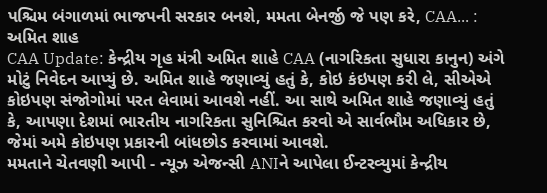પશ્ચિમ બંગાળમાં ભાજપની સરકાર બનશે, મમતા બેનર્જી જે પણ કરે, CAA... : અમિત શાહ
CAA Update: કેન્દ્રીય ગૃહ મંત્રી અમિત શાહે CAA (નાગરિકતા સુધારા કાનુન) અંગે મોટું નિવેદન આપ્યું છે. અમિત શાહે જણાવ્યું હતું કે, કોઇ કંઇપણ કરી લે, સીએએ કોઇપણ સંજોગોમાં પરત લેવામાં આવશે નહીં. આ સાથે અમિત શાહે જણાવ્યું હતું કે, આપણા દેશમાં ભારતીય નાગરિકતા સુનિશ્ચિત કરવો એ સાર્વભૌમ અધિકાર છે, જેમાં અમે કોઇપણ પ્રકારની બાંધછોડ કરવામાં આવશે.
મમતાને ચેતવણી આપી - ન્યૂઝ એજન્સી ANIને આપેલા ઈન્ટરવ્યુમાં કેન્દ્રીય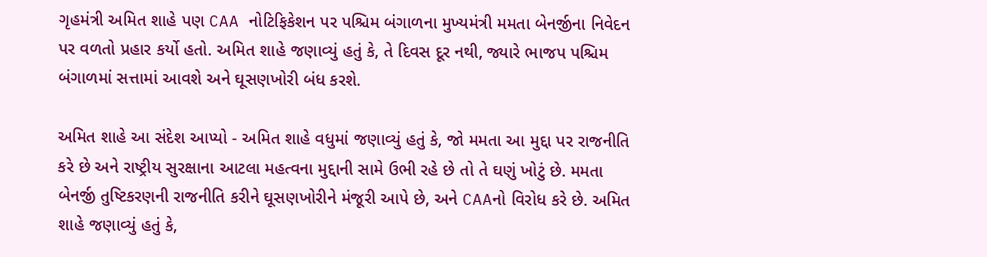ગૃહમંત્રી અમિત શાહે પણ CAA નોટિફિકેશન પર પશ્ચિમ બંગાળના મુખ્યમંત્રી મમતા બેનર્જીના નિવેદન પર વળતો પ્રહાર કર્યો હતો. અમિત શાહે જણાવ્યું હતું કે, તે દિવસ દૂર નથી, જ્યારે ભાજપ પશ્ચિમ બંગાળમાં સત્તામાં આવશે અને ઘૂસણખોરી બંધ કરશે.

અમિત શાહે આ સંદેશ આપ્યો - અમિત શાહે વધુમાં જણાવ્યું હતું કે, જો મમતા આ મુદ્દા પર રાજનીતિ કરે છે અને રાષ્ટ્રીય સુરક્ષાના આટલા મહત્વના મુદ્દાની સામે ઉભી રહે છે તો તે ઘણું ખોટું છે. મમતા બેનર્જી તુષ્ટિકરણની રાજનીતિ કરીને ઘૂસણખોરીને મંજૂરી આપે છે, અને CAAનો વિરોધ કરે છે. અમિત શાહે જણાવ્યું હતું કે,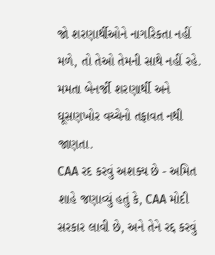જો શરણાર્થીઓને નાગરિકતા નહીં મળે, તો તેઓ તેમની સાથે નહીં રહે. મમતા બેનર્જી શરણાર્થી અને ઘૂસણખોર વચ્ચેનો તફાવત નથી જાણતા.
CAA રદ કરવું અશક્ય છે - અમિત શાહે જણાવ્યું હતું કે, CAA મોદી સરકાર લાવી છે, અને તેને રદ્દ કરવું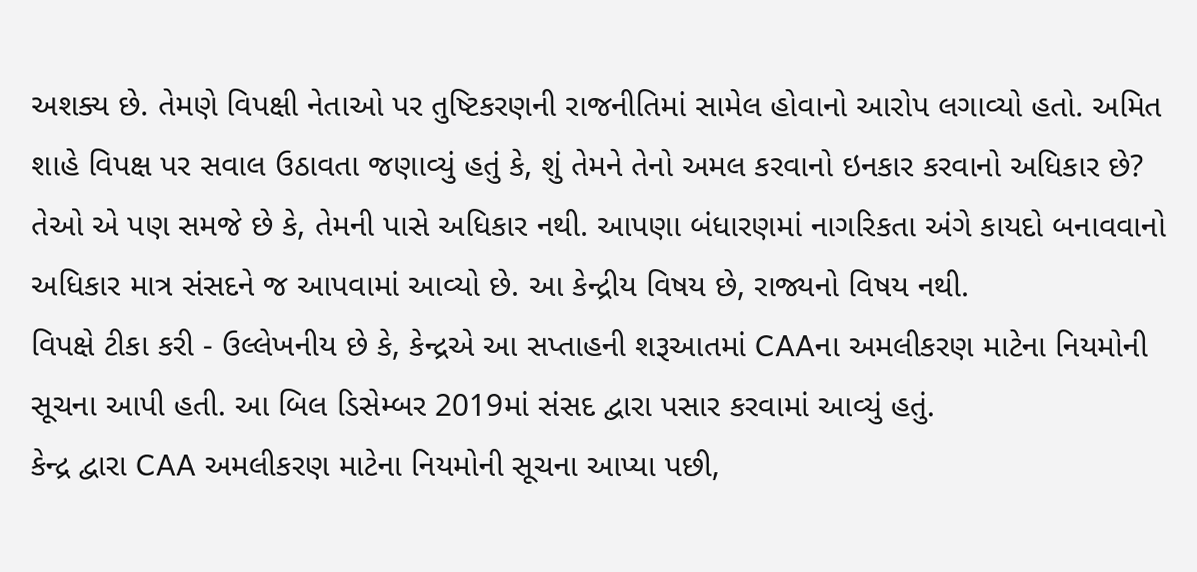અશક્ય છે. તેમણે વિપક્ષી નેતાઓ પર તુષ્ટિકરણની રાજનીતિમાં સામેલ હોવાનો આરોપ લગાવ્યો હતો. અમિત શાહે વિપક્ષ પર સવાલ ઉઠાવતા જણાવ્યું હતું કે, શું તેમને તેનો અમલ કરવાનો ઇનકાર કરવાનો અધિકાર છે?
તેઓ એ પણ સમજે છે કે, તેમની પાસે અધિકાર નથી. આપણા બંધારણમાં નાગરિકતા અંગે કાયદો બનાવવાનો અધિકાર માત્ર સંસદને જ આપવામાં આવ્યો છે. આ કેન્દ્રીય વિષય છે, રાજ્યનો વિષય નથી.
વિપક્ષે ટીકા કરી - ઉલ્લેખનીય છે કે, કેન્દ્રએ આ સપ્તાહની શરૂઆતમાં CAAના અમલીકરણ માટેના નિયમોની સૂચના આપી હતી. આ બિલ ડિસેમ્બર 2019માં સંસદ દ્વારા પસાર કરવામાં આવ્યું હતું.
કેન્દ્ર દ્વારા CAA અમલીકરણ માટેના નિયમોની સૂચના આપ્યા પછી,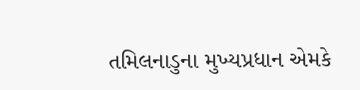તમિલનાડુના મુખ્યપ્રધાન એમકે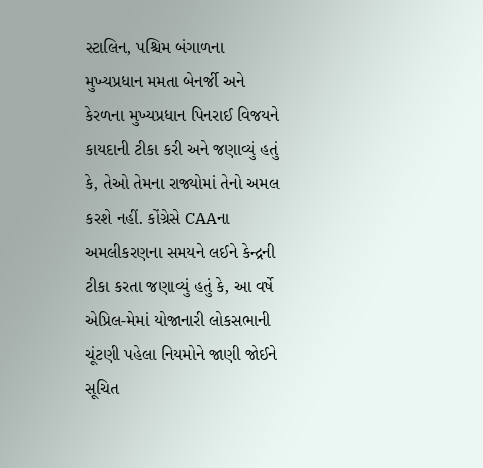સ્ટાલિન, પશ્ચિમ બંગાળના મુખ્યપ્રધાન મમતા બેનર્જી અને કેરળના મુખ્યપ્રધાન પિનરાઈ વિજયને કાયદાની ટીકા કરી અને જણાવ્યું હતું કે, તેઓ તેમના રાજ્યોમાં તેનો અમલ કરશે નહીં. કોંગ્રેસે CAAના અમલીકરણના સમયને લઈને કેન્દ્રની ટીકા કરતા જણાવ્યું હતું કે, આ વર્ષે એપ્રિલ-મેમાં યોજાનારી લોકસભાની ચૂંટણી પહેલા નિયમોને જાણી જોઈને સૂચિત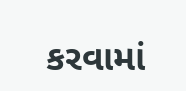કરવામાં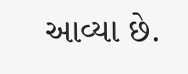આવ્યા છે.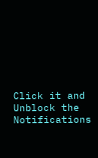Click it and Unblock the Notifications